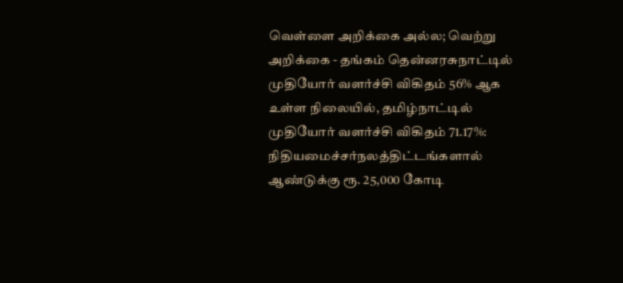வெள்ளை அறிக்கை அல்ல; வெற்று அறிக்கை - தங்கம் தென்னரசுநாட்டில் முதியோர் வளர்ச்சி விகிதம் 56% ஆக உள்ள நிலையில், தமிழ்நாட்டில் முதியோர் வளர்ச்சி விகிதம் 71.17%: நிதியமைச்சர்நலத்திட்டங்களால் ஆண்டுக்கு ரூ. 25,000 கோடி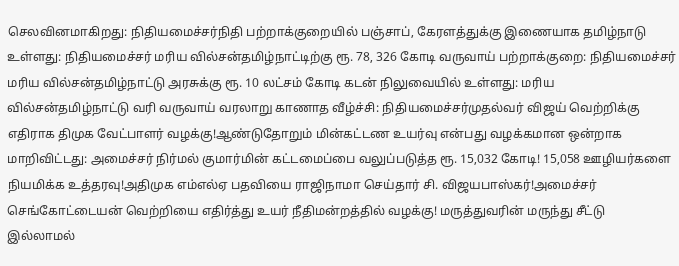செலவினமாகிறது: நிதியமைச்சர்நிதி பற்றாக்குறையில் பஞ்சாப், கேரளத்துக்கு இணையாக தமிழ்நாடு உள்ளது: நிதியமைச்சர் மரிய வில்சன்தமிழ்நாட்டிற்கு ரூ. 78, 326 கோடி வருவாய் பற்றாக்குறை: நிதியமைச்சர் மரிய வில்சன்தமிழ்நாட்டு அரசுக்கு ரூ. 10 லட்சம் கோடி கடன் நிலுவையில் உள்ளது: மரிய வில்சன்தமிழ்நாட்டு வரி வருவாய் வரலாறு காணாத வீழ்ச்சி: நிதியமைச்சர்முதல்வர் விஜய் வெற்றிக்கு எதிராக திமுக வேட்பாளர் வழக்கு!ஆண்டுதோறும் மின்கட்டண உயர்வு என்பது வழக்கமான ஒன்றாக மாறிவிட்டது: அமைச்சர் நிர்மல் குமார்மின் கட்டமைப்பை வலுப்படுத்த ரூ. 15,032 கோடி! 15,058 ஊழியர்களை நியமிக்க உத்தரவு!அதிமுக எம்எல்ஏ பதவியை ராஜிநாமா செய்தார் சி. விஜயபாஸ்கர்!அமைச்சர் செங்கோட்டையன் வெற்றியை எதிர்த்து உயர் நீதிமன்றத்தில் வழக்கு! மருத்துவரின் மருந்து சீட்டு இல்லாமல்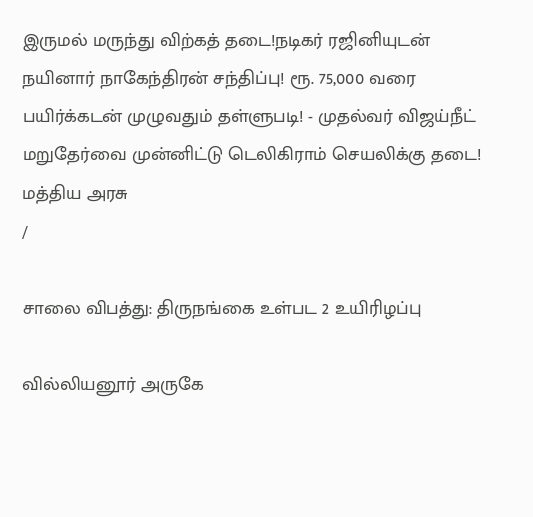இருமல் மருந்து விற்கத் தடை!நடிகர் ரஜினியுடன் நயினார் நாகேந்திரன் சந்திப்பு! ரூ. 75,000 வரை பயிர்க்கடன் முழுவதும் தள்ளுபடி! - முதல்வர் விஜய்நீட் மறுதேர்வை முன்னிட்டு டெலிகிராம் செயலிக்கு தடை! மத்திய அரசு
/

சாலை விபத்து: திருநங்கை உள்பட 2 உயிரிழப்பு

வில்லியனூர் அருகே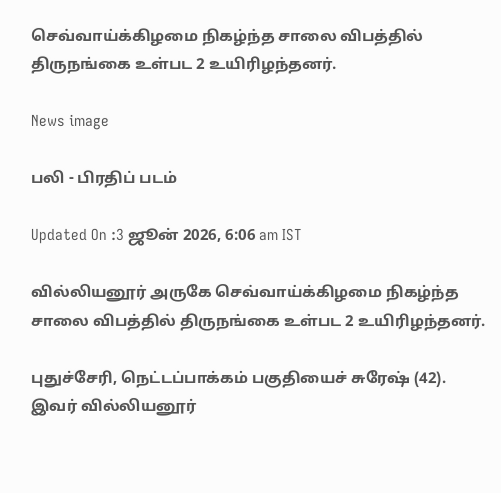செவ்வாய்க்கிழமை நிகழ்ந்த சாலை விபத்தில் திருநங்கை உள்பட 2 உயிரிழந்தனர்.

News image

பலி - பிரதிப் படம்

Updated On :3 ஜூன் 2026, 6:06 am IST

வில்லியனூர் அருகே செவ்வாய்க்கிழமை நிகழ்ந்த சாலை விபத்தில் திருநங்கை உள்பட 2 உயிரிழந்தனர்.

புதுச்சேரி, நெட்டப்பாக்கம் பகுதியைச் சுரேஷ் (42). இவர் வில்லியனூர்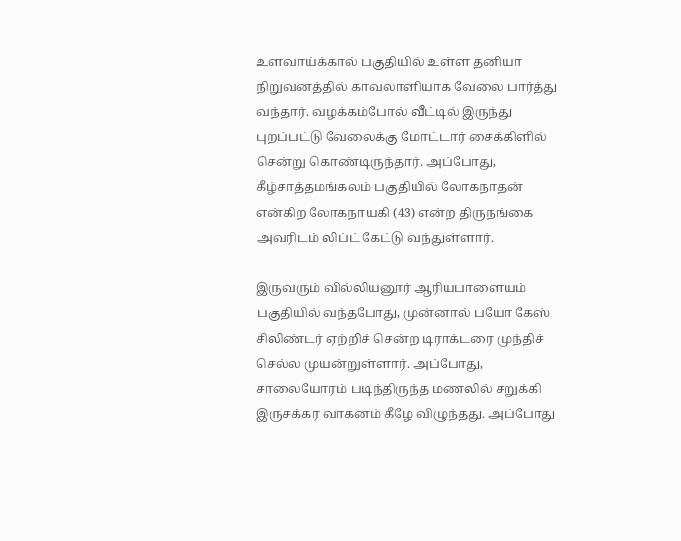உளவாய்க்கால் பகுதியில் உள்ள தனியா நிறுவனத்தில் காவலாளியாக வேலை பார்த்து வந்தார். வழக்கம்போல் வீட்டில் இருந்து புறப்பட்டு வேலைக்கு மோட்டார் சைக்கிளில் சென்று கொண்டிருந்தார். அப்போது, கீழ்சாத்தமங்கலம் பகுதியில் லோகநாதன் என்கிற லோகநாயகி (43) என்ற திருநங்கை அவரிடம் லிப்ட் கேட்டு வந்துள்ளார்.

இருவரும் வில்லியனூர் ஆரியபாளையம் பகுதியில் வந்தபோது, முன்னால் பயோ கேஸ் சிலிண்டர் ஏற்றிச் சென்ற டிராக்டரை முந்திச் செல்ல முயன்றுள்ளார். அப்போது, சாலையோரம் படிந்திருந்த மணலில் சறுக்கி இருசக்கர வாகனம் கீழே விழுந்தது. அப்போது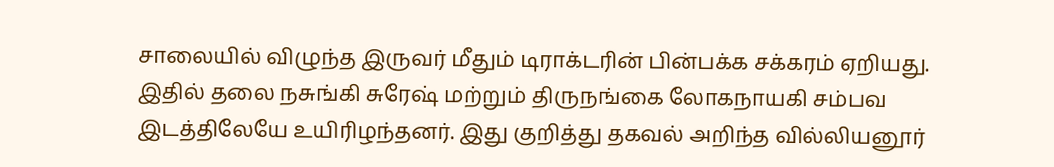சாலையில் விழுந்த இருவர் மீதும் டிராக்டரின் பின்பக்க சக்கரம் ஏறியது. இதில் தலை நசுங்கி சுரேஷ் மற்றும் திருநங்கை லோகநாயகி சம்பவ இடத்திலேயே உயிரிழந்தனர். இது குறித்து தகவல் அறிந்த வில்லியனூர்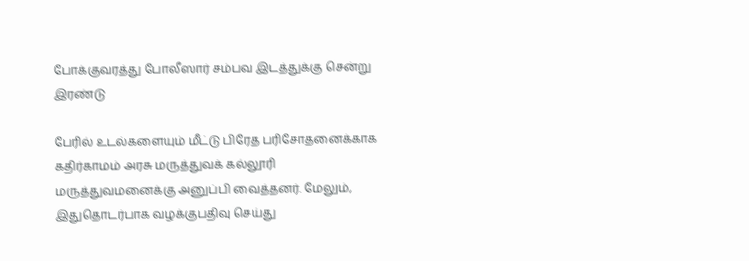போக்குவரத்து போலீஸார் சம்பவ இடத்துக்கு சென்று இரண்டு

பேரில் உடல்களையும் மீட்டு பிரேத பரிசோதனைக்காக கதிர்காமம் அரசு மருத்துவக் கல்லூரி மருத்துவமனைக்கு அனுப்பி வைத்தனர். மேலும், இதுதொடர்பாக வழக்குபதிவு செய்து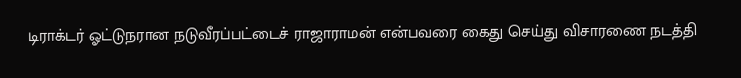டிராக்டர் ஓட்டுநரான நடுவீரப்பட்டைச் ராஜாராமன் என்பவரை கைது செய்து விசாரணை நடத்தி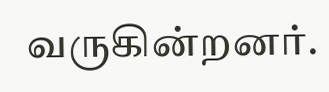வருகின்றனர்.